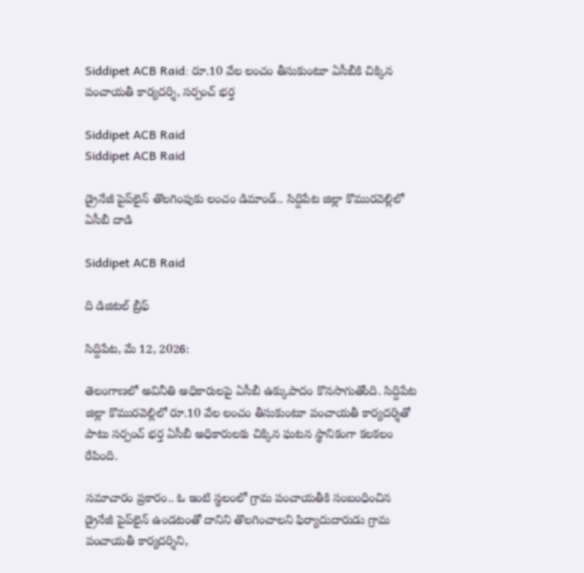Siddipet ACB Raid: రూ.10 వేల లంచం తీసుకుంటూ ఏసీబీకి చిక్కిన పంచాయతీ కార్యదర్శి, సర్పంచ్ భర్త

Siddipet ACB Raid
Siddipet ACB Raid

డ్రైనేజీ పైప్‌లైన్ తొలగింపుకు లంచం డిమాండ్.. సిద్దిపేట జిల్లా కొమురవెల్లిలో ఏసీబీ దాడి

Siddipet ACB Raid

ది డిజిటల్ బ్రీఫ్

సిద్దిపేట, మే 12, 2026:

తెలంగాణలో అవినీతి అధికారులపై ఏసీబీ ఉక్కుపాదం కొనసాగుతోంది. సిద్దిపేట జిల్లా కొమురవెల్లిలో రూ.10 వేల లంచం తీసుకుంటూ పంచాయతీ కార్యదర్శితో పాటు సర్పంచ్ భర్త ఏసీబీ అధికారులకు చిక్కిన ఘటన స్థానికంగా కలకలం రేపింది.

సమాచారం ప్రకారం.. ఓ ఇంటి స్థలంలో గ్రామ పంచాయతీకి సంబంధించిన డ్రైనేజీ పైప్‌లైన్ ఉండటంతో దానిని తొలగించాలని ఫిర్యాదుదారుడు గ్రామ పంచాయతీ కార్యదర్శిని,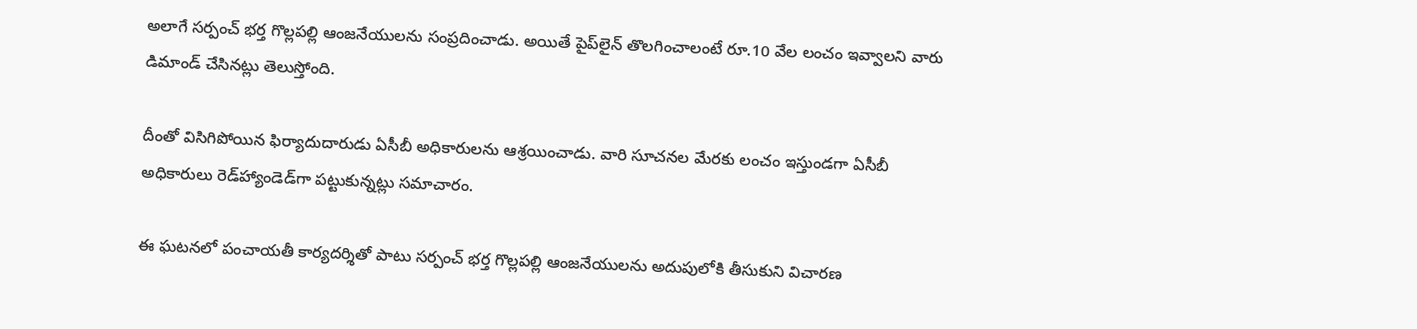అలాగే సర్పంచ్ భర్త గొల్లపల్లి ఆంజనేయులను సంప్రదించాడు. అయితే పైప్‌లైన్ తొలగించాలంటే రూ.10 వేల లంచం ఇవ్వాలని వారు డిమాండ్ చేసినట్లు తెలుస్తోంది.

దీంతో విసిగిపోయిన ఫిర్యాదుదారుడు ఏసీబీ అధికారులను ఆశ్రయించాడు. వారి సూచనల మేరకు లంచం ఇస్తుండగా ఏసీబీ అధికారులు రెడ్‌హ్యాండెడ్‌గా పట్టుకున్నట్లు సమాచారం.

ఈ ఘటనలో పంచాయతీ కార్యదర్శితో పాటు సర్పంచ్ భర్త గొల్లపల్లి ఆంజనేయులను అదుపులోకి తీసుకుని విచారణ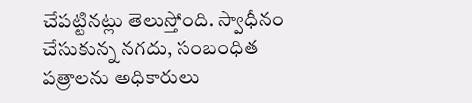చేపట్టినట్లు తెలుస్తోంది. స్వాధీనం చేసుకున్న నగదు, సంబంధిత పత్రాలను అధికారులు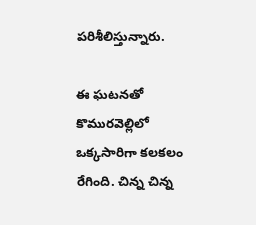పరిశీలిస్తున్నారు.

ఈ ఘటనతో కొమురవెల్లిలో ఒక్కసారిగా కలకలం రేగింది. చిన్న చిన్న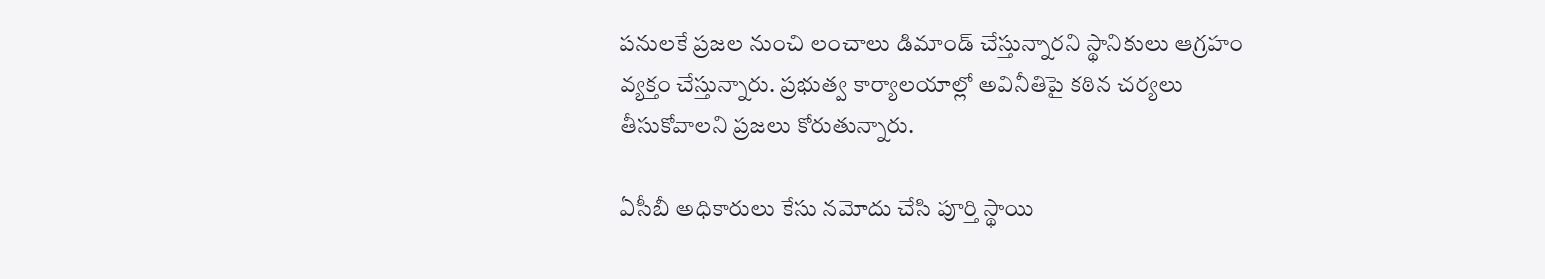పనులకే ప్రజల నుంచి లంచాలు డిమాండ్ చేస్తున్నారని స్థానికులు ఆగ్రహం వ్యక్తం చేస్తున్నారు. ప్రభుత్వ కార్యాలయాల్లో అవినీతిపై కఠిన చర్యలు తీసుకోవాలని ప్రజలు కోరుతున్నారు.

ఏసీబీ అధికారులు కేసు నమోదు చేసి పూర్తి స్థాయి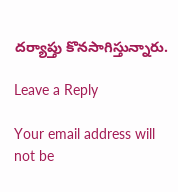దర్యాప్తు కొనసాగిస్తున్నారు.

Leave a Reply

Your email address will not be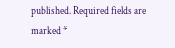published. Required fields are marked *